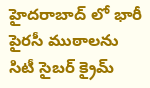హైదరాబాద్ లో భారీ పైరసీ ముఠాలను సిటీ సైబర్ క్రైమ్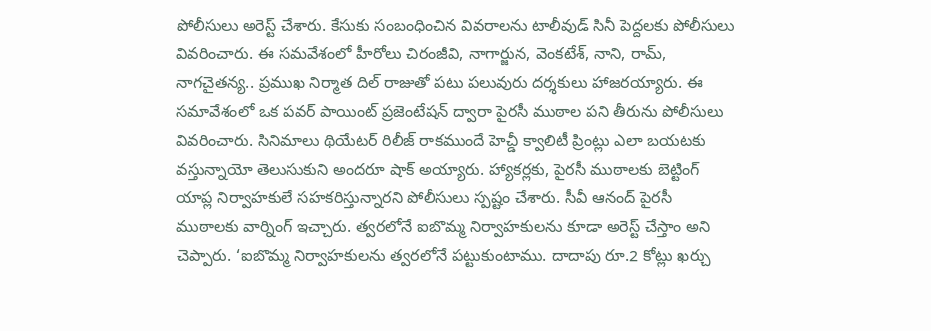పోలీసులు అరెస్ట్ చేశారు. కేసుకు సంబంధించిన వివరాలను టాలీవుడ్ సినీ పెద్దలకు పోలీసులు వివరించారు. ఈ సమవేశంలో హీరోలు చిరంజీవి, నాగార్జున, వెంకటేశ్, నాని, రామ్, నాగచైతన్య.. ప్రముఖ నిర్మాత దిల్ రాజుతో పటు పలువురు దర్శకులు హాజరయ్యారు. ఈ సమావేశంలో ఒక పవర్ పాయింట్ ప్రజెంటేషన్ ద్వారా పైరసీ ముఠాల పని తీరును పోలీసులు వివరించారు. సినిమాలు థియేటర్ రిలీజ్ రాకముందే హెచ్డీ క్వాలిటీ ప్రింట్లు ఎలా బయటకు వస్తున్నాయో తెలుసుకుని అందరూ షాక్ అయ్యారు. హ్యాకర్లకు, పైరసీ ముఠాలకు బెట్టింగ్ యాప్ల నిర్వాహకులే సహకరిస్తున్నారని పోలీసులు స్పష్టం చేశారు. సీవీ ఆనంద్ పైరసీ ముఠాలకు వార్నింగ్ ఇచ్చారు. త్వరలోనే ఐబొమ్మ నిర్వాహకులను కూడా అరెస్ట్ చేస్తాం అని చెప్పారు. ‘ఐబొమ్మ నిర్వాహకులను త్వరలోనే పట్టుకుంటాము. దాదాపు రూ.2 కోట్లు ఖర్చు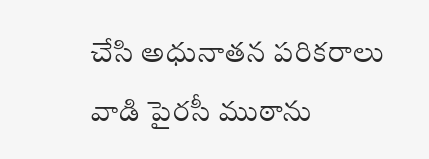చేసి అధునాతన పరికరాలు వాడి పైరసీ ముఠాను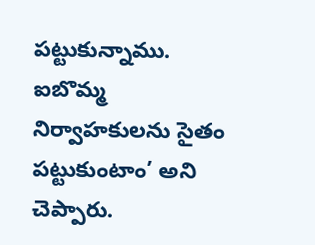పట్టుకున్నాము. ఐబొమ్మ నిర్వాహకులను సైతం పట్టుకుంటాం’ అని చెప్పారు.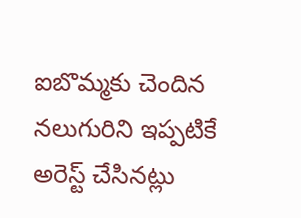ఐబొమ్మకు చెందిన నలుగురిని ఇప్పటికే అరెస్ట్ చేసినట్లు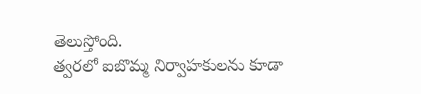తెలుస్తోంది.
త్వరలో ఐబొమ్మ నిర్వాహకులను కూడా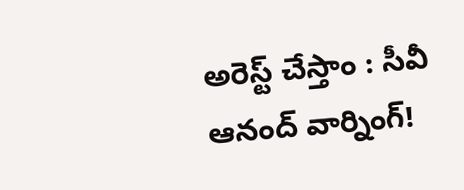అరెస్ట్ చేస్తాం : సీవీ ఆనంద్ వార్నింగ్!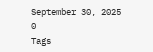September 30, 2025
0
Tags